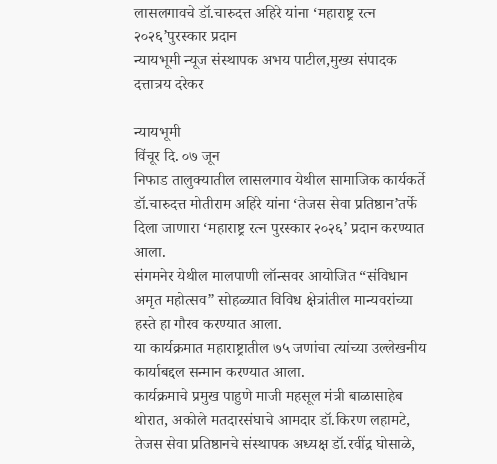लासलगावचे डॉ.चारुदत्त अहिरे यांना ‘महाराष्ट्र रत्न २०२६’पुरस्कार प्रदान
न्यायभूमी न्यूज संस्थापक अभय पाटील,मुख्य संपादक दत्तात्रय दरेकर

न्यायभूमी
विंचूर दि. ०७ जून
निफाड तालुक्यातील लासलगाव येथील सामाजिक कार्यकर्ते डॉ.चारुदत्त मोतीराम अहिरे यांना ‘तेजस सेवा प्रतिष्ठान’तर्फे दिला जाणारा ‘महाराष्ट्र रत्न पुरस्कार २०२६’ प्रदान करण्यात आला.
संगमनेर येथील मालपाणी लॉन्सवर आयोजित “संविधान अमृत महोत्सव” सोहळ्यात विविध क्षेत्रांतील मान्यवरांच्या हस्ते हा गौरव करण्यात आला.
या कार्यक्रमात महाराष्ट्रातील ७५ जणांचा त्यांच्या उल्लेखनीय कार्याबद्दल सन्मान करण्यात आला.
कार्यक्रमाचे प्रमुख पाहुणे माजी महसूल मंत्री बाळासाहेब थोरात, अकोले मतदारसंघाचे आमदार डॉ.किरण लहामटे, तेजस सेवा प्रतिष्ठानचे संस्थापक अध्यक्ष डॉ.रवींद्र घोसाळे,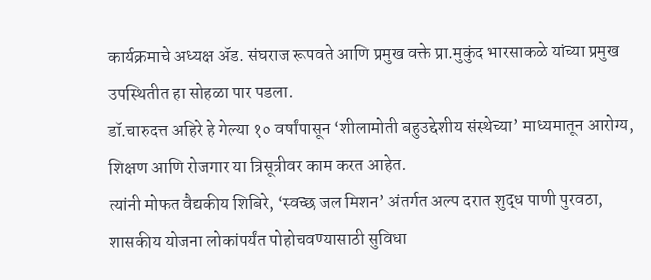कार्यक्रमाचे अध्यक्ष ॲड. संघराज रूपवते आणि प्रमुख वक्ते प्रा.मुकुंद भारसाकळे यांच्या प्रमुख उपस्थितीत हा सोहळा पार पडला.
डॉ.चारुदत्त अहिरे हे गेल्या १० वर्षांपासून ‘शीलामोती बहुउद्देशीय संस्थेच्या’ माध्यमातून आरोग्य, शिक्षण आणि रोजगार या त्रिसूत्रीवर काम करत आहेत.
त्यांनी मोफत वैद्यकीय शिबिरे, ‘स्वच्छ जल मिशन’ अंतर्गत अल्प दरात शुद्ध पाणी पुरवठा, शासकीय योजना लोकांपर्यंत पोहोचवण्यासाठी सुविधा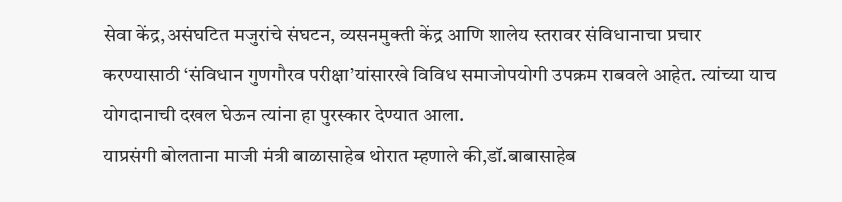सेवा केंद्र,असंघटित मजुरांचे संघटन, व्यसनमुक्ती केंद्र आणि शालेय स्तरावर संविधानाचा प्रचार करण्यासाठी ‘संविधान गुणगौरव परीक्षा’यांसारखे विविध समाजोपयोगी उपक्रम राबवले आहेत. त्यांच्या याच योगदानाची दखल घेऊन त्यांना हा पुरस्कार देण्यात आला.
याप्रसंगी बोलताना माजी मंत्री बाळासाहेब थोरात म्हणाले की,डॉ.बाबासाहेब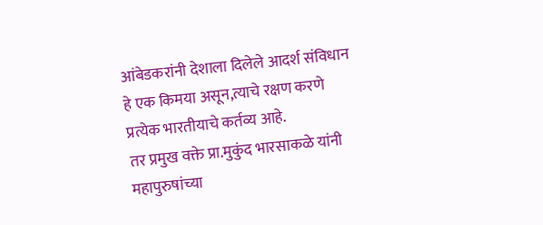आंबेडकरांनी देशाला दिलेले आदर्श संविधान हे एक किमया असून,त्याचे रक्षण करणे प्रत्येक भारतीयाचे कर्तव्य आहे.
तर प्रमुख वक्ते प्रा.मुकुंद भारसाकळे यांनी महापुरुषांच्या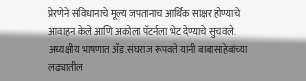प्रेरणेने संविधानाचे मूल्य जपतानाच आर्थिक साक्षर होण्याचे आवाहन केले आणि अकोला पॅटर्नला भेट देण्याचे सुचवले.
अध्यक्षीय भाषणात ॲड.संघराज रूपवते यांनी बाबासाहेबांच्या लढ्यातील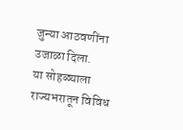जुन्या आठवणींना उजाळा दिला.
या सोहळ्याला राज्यभरातून विविध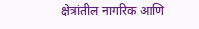क्षेत्रांतील नागरिक आणि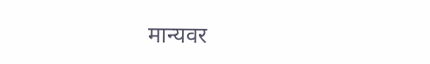मान्यवर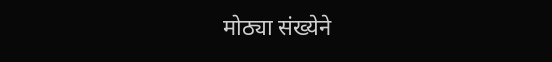मोठ्या संख्येने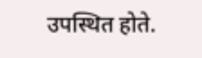उपस्थित होते.